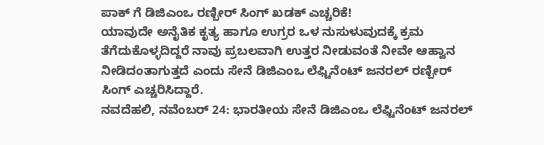ಪಾಕ್ ಗೆ ಡಿಜಿಎಂಒ ರಣ್ಬೀರ್ ಸಿಂಗ್ ಖಡಕ್ ಎಚ್ಚರಿಕೆ!
ಯಾವುದೇ ಅನೈತಿಕ ಕೃತ್ಯ ಹಾಗೂ ಉಗ್ರರ ಒಳ ನುಸುಳುವುದಕ್ಕೆ ಕ್ರಮ ತೆಗೆದುಕೊಳ್ಳದಿದ್ದರೆ ನಾವು ಪ್ರಬಲವಾಗಿ ಉತ್ತರ ನೀಡುವಂತೆ ನೀವೇ ಆಹ್ವಾನ ನೀಡಿದಂತಾಗುತ್ತದೆ ಎಂದು ಸೇನೆ ಡಿಜಿಎಂಒ ಲೆಫ್ಟಿನೆಂಟ್ ಜನರಲ್ ರಣ್ಬೀರ್ ಸಿಂಗ್ ಎಚ್ಚರಿಸಿದ್ದಾರೆ.
ನವದೆಹಲಿ, ನವೆಂಬರ್ 24: ಭಾರತೀಯ ಸೇನೆ ಡಿಜಿಎಂಒ ಲೆಫ್ಟಿನೆಂಟ್ ಜನರಲ್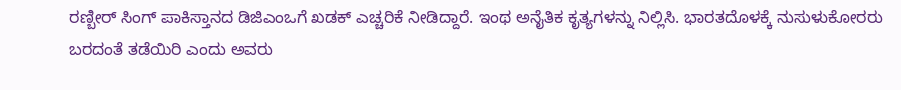ರಣ್ಬೀರ್ ಸಿಂಗ್ ಪಾಕಿಸ್ತಾನದ ಡಿಜಿಎಂಒಗೆ ಖಡಕ್ ಎಚ್ಚರಿಕೆ ನೀಡಿದ್ದಾರೆ. ಇಂಥ ಅನೈತಿಕ ಕೃತ್ಯಗಳನ್ನು ನಿಲ್ಲಿಸಿ. ಭಾರತದೊಳಕ್ಕೆ ನುಸುಳುಕೋರರು ಬರದಂತೆ ತಡೆಯಿರಿ ಎಂದು ಅವರು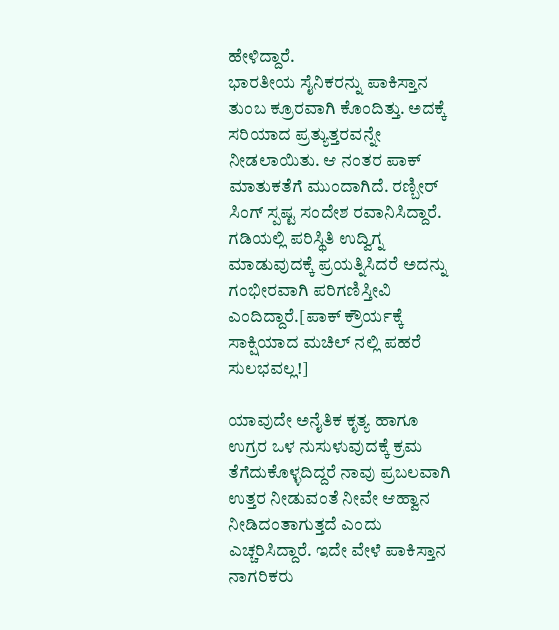ಹೇಳಿದ್ದಾರೆ.
ಭಾರತೀಯ ಸೈನಿಕರನ್ನು ಪಾಕಿಸ್ತಾನ ತುಂಬ ಕ್ರೂರವಾಗಿ ಕೊಂದಿತ್ತು. ಅದಕ್ಕೆ ಸರಿಯಾದ ಪ್ರತ್ಯುತ್ತರವನ್ನೇ ನೀಡಲಾಯಿತು. ಆ ನಂತರ ಪಾಕ್ ಮಾತುಕತೆಗೆ ಮುಂದಾಗಿದೆ. ರಣ್ಬೀರ್ ಸಿಂಗ್ ಸ್ಪಷ್ಟ ಸಂದೇಶ ರವಾನಿಸಿದ್ದಾರೆ. ಗಡಿಯಲ್ಲಿ ಪರಿಸ್ಥಿತಿ ಉದ್ವಿಗ್ನ ಮಾಡುವುದಕ್ಕೆ ಪ್ರಯತ್ನಿಸಿದರೆ ಅದನ್ನು ಗಂಭೀರವಾಗಿ ಪರಿಗಣಿಸ್ತೀವಿ ಎಂದಿದ್ದಾರೆ.[ಪಾಕ್ ಕ್ರೌರ್ಯಕ್ಕೆ ಸಾಕ್ಷಿಯಾದ ಮಚಿಲ್ ನಲ್ಲಿ ಪಹರೆ ಸುಲಭವಲ್ಲ!]

ಯಾವುದೇ ಅನೈತಿಕ ಕೃತ್ಯ ಹಾಗೂ ಉಗ್ರರ ಒಳ ನುಸುಳುವುದಕ್ಕೆ ಕ್ರಮ ತೆಗೆದುಕೊಳ್ಳದಿದ್ದರೆ ನಾವು ಪ್ರಬಲವಾಗಿ ಉತ್ತರ ನೀಡುವಂತೆ ನೀವೇ ಆಹ್ವಾನ ನೀಡಿದಂತಾಗುತ್ತದೆ ಎಂದು ಎಚ್ಚರಿಸಿದ್ದಾರೆ. ಇದೇ ವೇಳೆ ಪಾಕಿಸ್ತಾನ ನಾಗರಿಕರು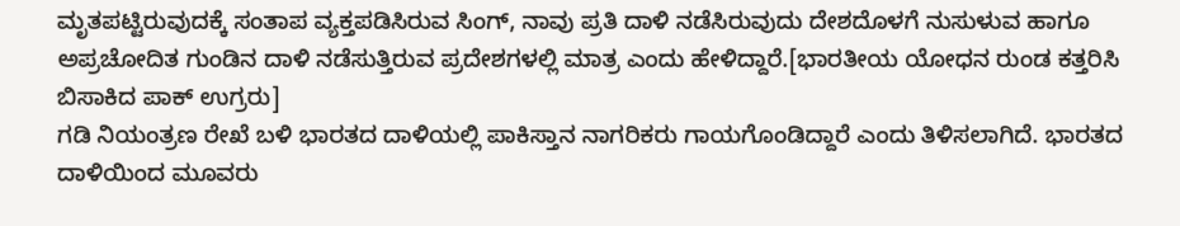ಮೃತಪಟ್ಟಿರುವುದಕ್ಕೆ ಸಂತಾಪ ವ್ಯಕ್ತಪಡಿಸಿರುವ ಸಿಂಗ್, ನಾವು ಪ್ರತಿ ದಾಳಿ ನಡೆಸಿರುವುದು ದೇಶದೊಳಗೆ ನುಸುಳುವ ಹಾಗೂ ಅಪ್ರಚೋದಿತ ಗುಂಡಿನ ದಾಳಿ ನಡೆಸುತ್ತಿರುವ ಪ್ರದೇಶಗಳಲ್ಲಿ ಮಾತ್ರ ಎಂದು ಹೇಳಿದ್ದಾರೆ.[ಭಾರತೀಯ ಯೋಧನ ರುಂಡ ಕತ್ತರಿಸಿ ಬಿಸಾಕಿದ ಪಾಕ್ ಉಗ್ರರು]
ಗಡಿ ನಿಯಂತ್ರಣ ರೇಖೆ ಬಳಿ ಭಾರತದ ದಾಳಿಯಲ್ಲಿ ಪಾಕಿಸ್ತಾನ ನಾಗರಿಕರು ಗಾಯಗೊಂಡಿದ್ದಾರೆ ಎಂದು ತಿಳಿಸಲಾಗಿದೆ. ಭಾರತದ ದಾಳಿಯಿಂದ ಮೂವರು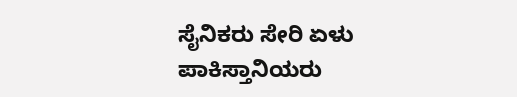ಸೈನಿಕರು ಸೇರಿ ಏಳು ಪಾಕಿಸ್ತಾನಿಯರು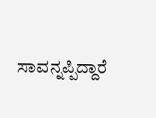ಸಾವನ್ನಪ್ಪಿದ್ದಾರೆ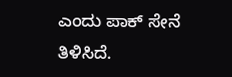ಎಂದು ಪಾಕ್ ಸೇನೆ ತಿಳಿಸಿದೆ.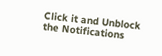Click it and Unblock the Notifications